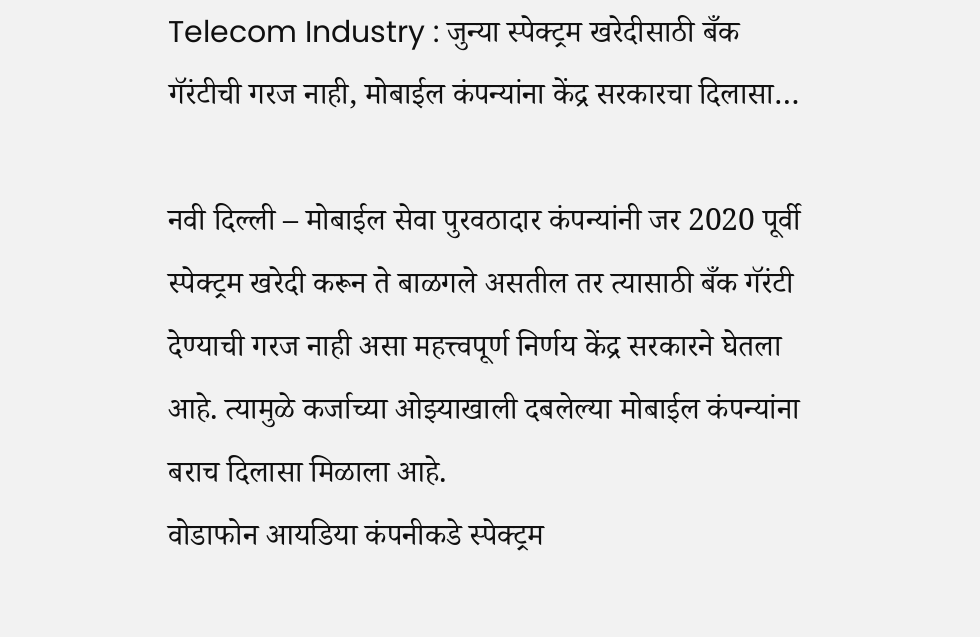Telecom Industry : जुन्या स्पेक्ट्रम खरेदीसाठी बँक गॅरंटीची गरज नाही, मोबाईल कंपन्यांना केंद्र सरकारचा दिलासा…

नवी दिल्ली – मोबाईल सेवा पुरवठादार कंपन्यांनी जर 2020 पूर्वी स्पेक्ट्रम खरेदी करून ते बाळगले असतील तर त्यासाठी बँक गॅरंटी देण्याची गरज नाही असा महत्त्वपूर्ण निर्णय केंद्र सरकारने घेतला आहे. त्यामुळे कर्जाच्या ओझ्याखाली दबलेल्या मोबाईल कंपन्यांना बराच दिलासा मिळाला आहे.
वोडाफोन आयडिया कंपनीकडे स्पेक्ट्रम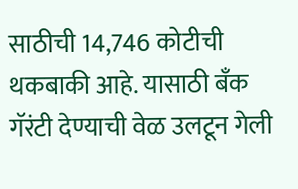साठीची 14,746 कोटीची थकबाकी आहे. यासाठी बँक गॅरंटी देण्याची वेळ उलटून गेली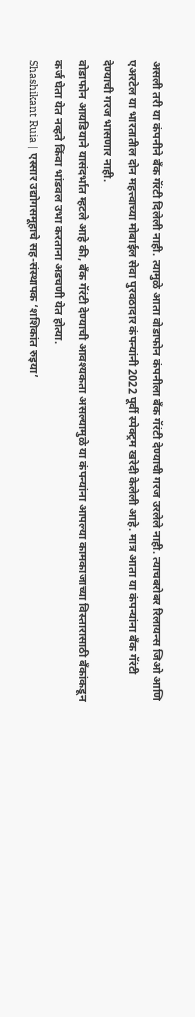असली तरी या कंपनीने बँक गॅरंटी दिलेली नाही. त्यामुळे आता वोडाफोन कंपनीला बँक गॅरंटी देण्याची गरज उरलेले नाही. त्याचबरोबर रिलायन्स जिओ आणि एअरटेल या भारतातील दोन महत्त्वाच्या मोबाईल सेवा पुरवठादार कंपन्यांनी 2022 पूर्वी स्पेक्ट्रम खरेदी केलेली आहे. मात्र आता या कंपन्यांना बँक गॅरंटी देण्याची गरज भासणार नाही.
वोडाफोन आयडियाने यासंदर्भात म्हटले आहे की, बँक गॅरंटी देण्याची आवश्यकता असल्यामुळे या कंपन्यांना आपल्या कामकाजाच्या विस्तारासाठी बँकांकडून कर्ज घेता येत नव्हते किंवा भांडवल उभा करताना अडचणी येत होत्या.
Shashikant Ruia | एस्सार उद्योगसमूहाचे सह-संस्थापक ‘शशिकांत रुइया’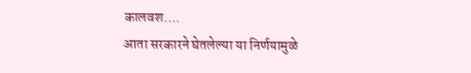कालवश….
आता सरकारने घेतलेल्या या निर्णयामुळे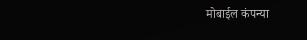मोबाईल कंपन्या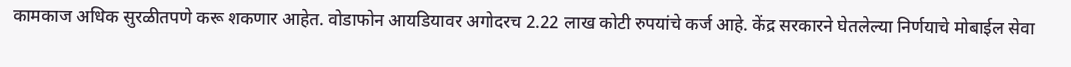कामकाज अधिक सुरळीतपणे करू शकणार आहेत. वोडाफोन आयडियावर अगोदरच 2.22 लाख कोटी रुपयांचे कर्ज आहे. केंद्र सरकारने घेतलेल्या निर्णयाचे मोबाईल सेवा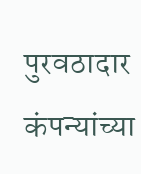पुरवठादार कंपन्यांच्या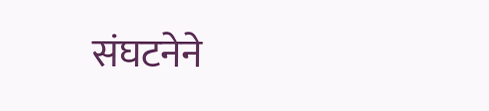संघटनेने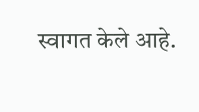स्वागत केले आहे.